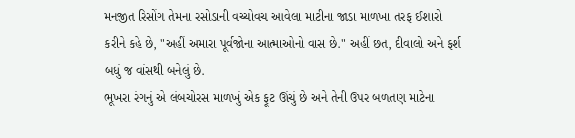મનજીત રિસોંગ તેમના રસોડાની વચ્ચોવચ આવેલા માટીના જાડા માળખા તરફ ઈશારો કરીને કહે છે, "અહીં અમારા પૂર્વજોના આત્માઓનો વાસ છે." અહીં છત, દીવાલો અને ફર્શ બધું જ વાંસથી બનેલું છે.
ભૂખરા રંગનું એ લંબચોરસ માળખું એક ફૂટ ઊંચું છે અને તેની ઉપર બળતણ માટેના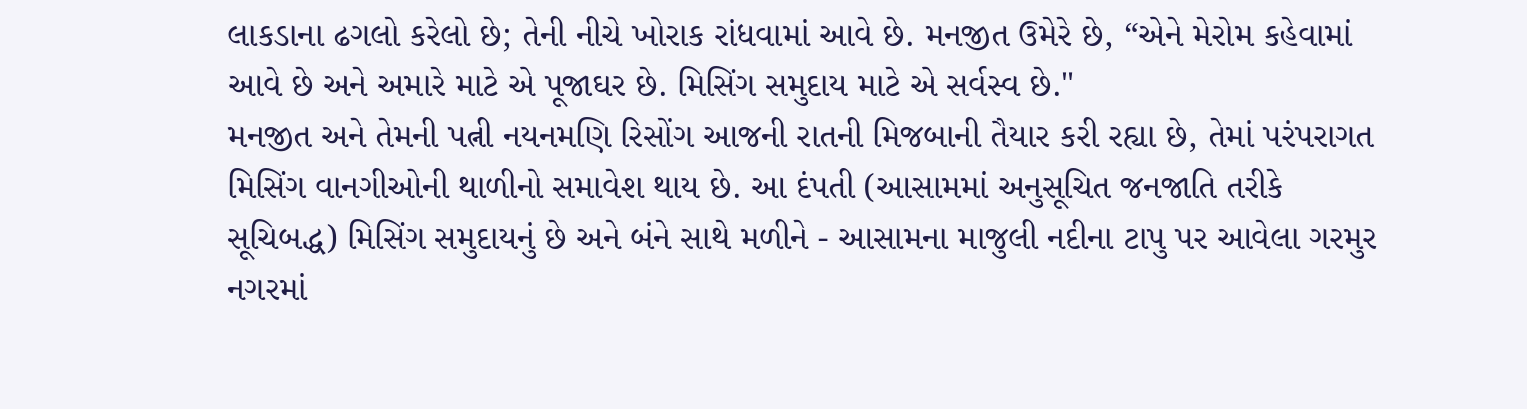લાકડાના ઢગલો કરેલો છે; તેની નીચે ખોરાક રાંધવામાં આવે છે. મનજીત ઉમેરે છે, “એને મેરોમ કહેવામાં આવે છે અને અમારે માટે એ પૂજાઘર છે. મિસિંગ સમુદાય માટે એ સર્વસ્વ છે."
મનજીત અને તેમની પત્ની નયનમણિ રિસોંગ આજની રાતની મિજબાની તૈયાર કરી રહ્યા છે, તેમાં પરંપરાગત મિસિંગ વાનગીઓની થાળીનો સમાવેશ થાય છે. આ દંપતી (આસામમાં અનુસૂચિત જનજાતિ તરીકે સૂચિબદ્ધ) મિસિંગ સમુદાયનું છે અને બંને સાથે મળીને - આસામના માજુલી નદીના ટાપુ પર આવેલા ગરમુર નગરમાં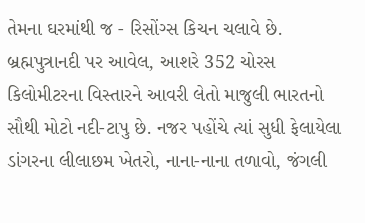તેમના ઘરમાંથી જ - રિસોંગ્સ કિચન ચલાવે છે.
બ્રહ્મપુત્રાનદી પર આવેલ, આશરે 352 ચોરસ કિલોમીટરના વિસ્તારને આવરી લેતો માજુલી ભારતનો સૌથી મોટો નદી-ટાપુ છે. નજર પહોંચે ત્યાં સુધી ફેલાયેલા ડાંગરના લીલાછમ ખેતરો, નાના-નાના તળાવો, જંગલી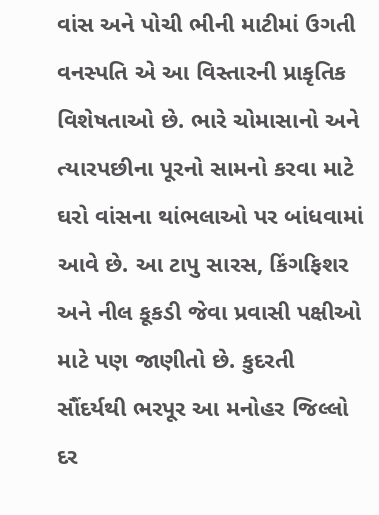વાંસ અને પોચી ભીની માટીમાં ઉગતી વનસ્પતિ એ આ વિસ્તારની પ્રાકૃતિક વિશેષતાઓ છે. ભારે ચોમાસાનો અને ત્યારપછીના પૂરનો સામનો કરવા માટે ઘરો વાંસના થાંભલાઓ પર બાંધવામાં આવે છે. આ ટાપુ સારસ, કિંગફિશર અને નીલ કૂકડી જેવા પ્રવાસી પક્ષીઓ માટે પણ જાણીતો છે. કુદરતી સૌંદર્યથી ભરપૂર આ મનોહર જિલ્લો દર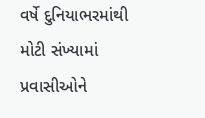વર્ષે દુનિયાભરમાંથી મોટી સંખ્યામાં પ્રવાસીઓને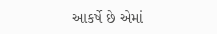આકર્ષે છે એમાં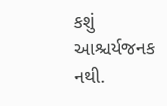કશું આશ્ચર્યજનક નથી.